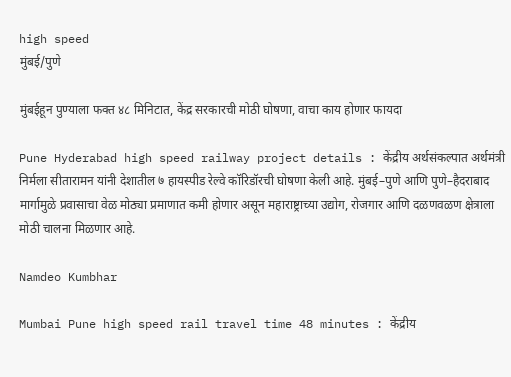high speed
मुंबई/पुणे

मुंबईहून पुण्याला फक्त ४८ मिनिटात, केंद्र सरकारची मोठी घोषणा, वाचा काय होणार फायदा

Pune Hyderabad high speed railway project details : केंद्रीय अर्थसंकल्पात अर्थमंत्री निर्मला सीतारामन यांनी देशातील ७ हायस्पीड रेल्वे कॉरिडॉरची घोषणा केली आहे. मुंबई–पुणे आणि पुणे–हैदराबाद मार्गामुळे प्रवासाचा वेळ मोठ्या प्रमाणात कमी होणार असून महाराष्ट्राच्या उद्योग, रोजगार आणि दळणवळण क्षेत्राला मोठी चालना मिळणार आहे.

Namdeo Kumbhar

Mumbai Pune high speed rail travel time 48 minutes : केंद्रीय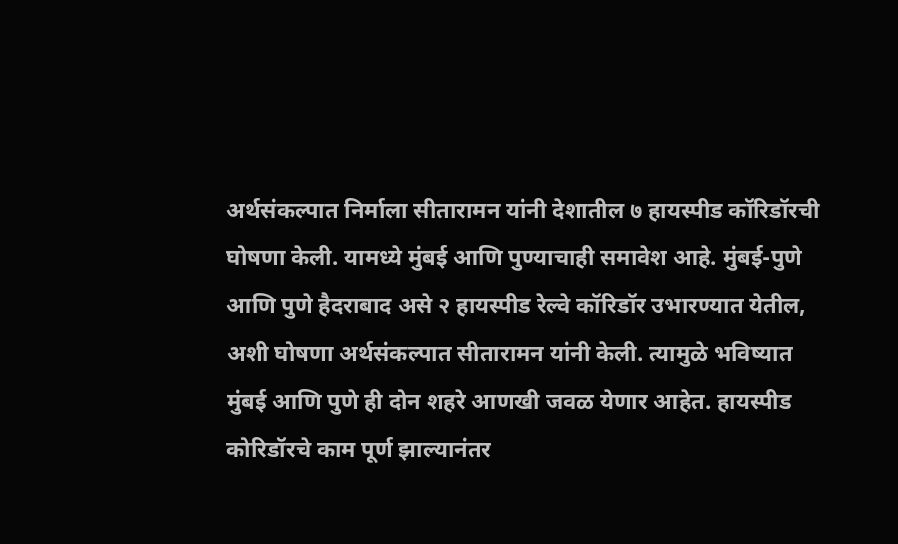अर्थसंकल्पात निर्माला सीतारामन यांनी देशातील ७ हायस्पीड कॉरिडॉरची घोषणा केली. यामध्ये मुंबई आणि पुण्याचाही समावेश आहे. मुंबई-पुणे आणि पुणे हैदराबाद असे २ हायस्पीड रेल्वे कॉरिडॉर उभारण्यात येतील, अशी घोषणा अर्थसंकल्पात सीतारामन यांनी केली. त्यामुळे भविष्यात मुंबई आणि पुणे ही दोन शहरे आणखी जवळ येणार आहेत. हायस्पीड कोरिडॉरचे काम पूर्ण झाल्यानंतर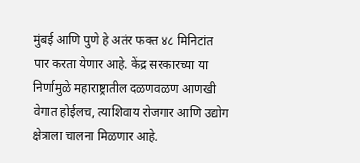मुंबई आणि पुणे हे अतंर फक्त ४८ मिनिटांत पार करता येणार आहे. केंद्र सरकारच्या या निर्णामुळे महाराष्ट्रातील दळणवळण आणखी वेगात होईलच, त्याशिवाय रोजगार आणि उद्योग क्षेत्राला चालना मिळणार आहे.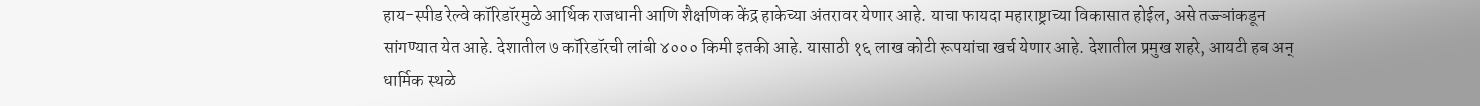हाय-स्पीड रेल्वे कॉरिडॉरमुळे आर्थिक राजधानी आणि शैक्षणिक केंद्र हाकेच्या अंतरावर येणार आहे. याचा फायदा महाराष्ट्राच्या विकासात होईल, असे तज्ज्ञांकडून सांगण्यात येत आहे. देशातील ७ कॉरिडॉरची लांबी ४००० किमी इतकी आहे. यासाठी १६ लाख कोटी रूपयांचा खर्च येणार आहे. देशातील प्रमुख शहरे, आयटी हब अन् धार्मिक स्थळे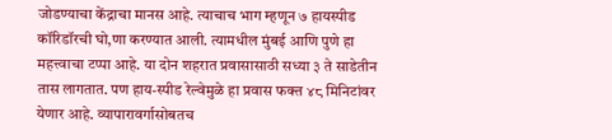जोडण्याचा केंद्राचा मानस आहे. त्याचाच भाग म्हणून ७ हायस्पीड कॉरिडॉरची घो,णा करण्यात आली. त्यामधील मुंबई आणि पुणे हा महत्त्वाचा टप्पा आहे. या दोन शहरात प्रवासासाठी सध्या ३ ते साडेतीन तास लागतात. पण हाय-स्पीड रेल्वेमुळे हा प्रवास फक्त ४८ मिनिटांवर येणार आहे. व्यापारावर्गासोबतच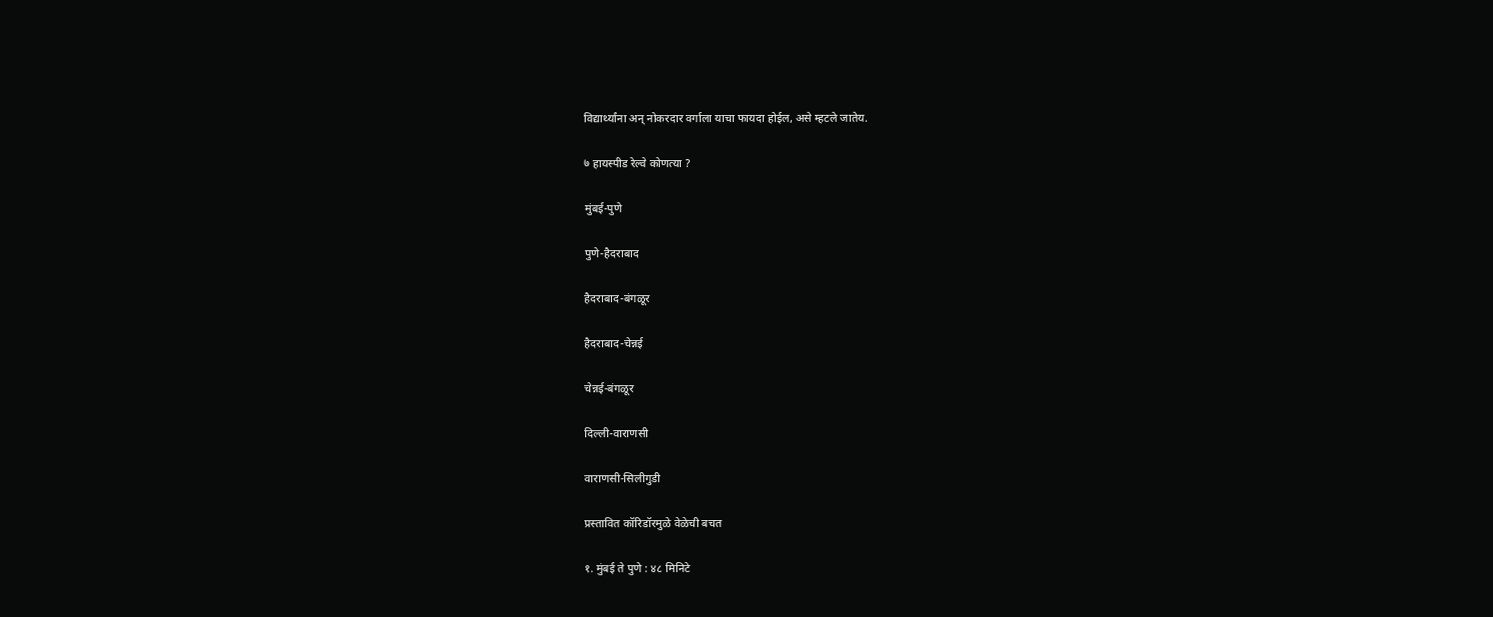विद्यार्थ्यांना अन् नोकरदार वर्गाला याचा फायदा होईल, असे म्हटले जातेय.

७ हायस्पीड रेल्वे कोणत्या ?

मुंबई-पुणे

पुणे-हैदराबाद

हैदराबाद-बंगळूर

हैदराबाद-चेन्नई

चेन्नई-बंगळूर

दिल्ली-वाराणसी

वाराणसी-सिलीगुडी

प्रस्तावित कॉरिडॉरमुळे वेळेची बचत

१. मुंबई ते पुणे : ४८ मिनिटे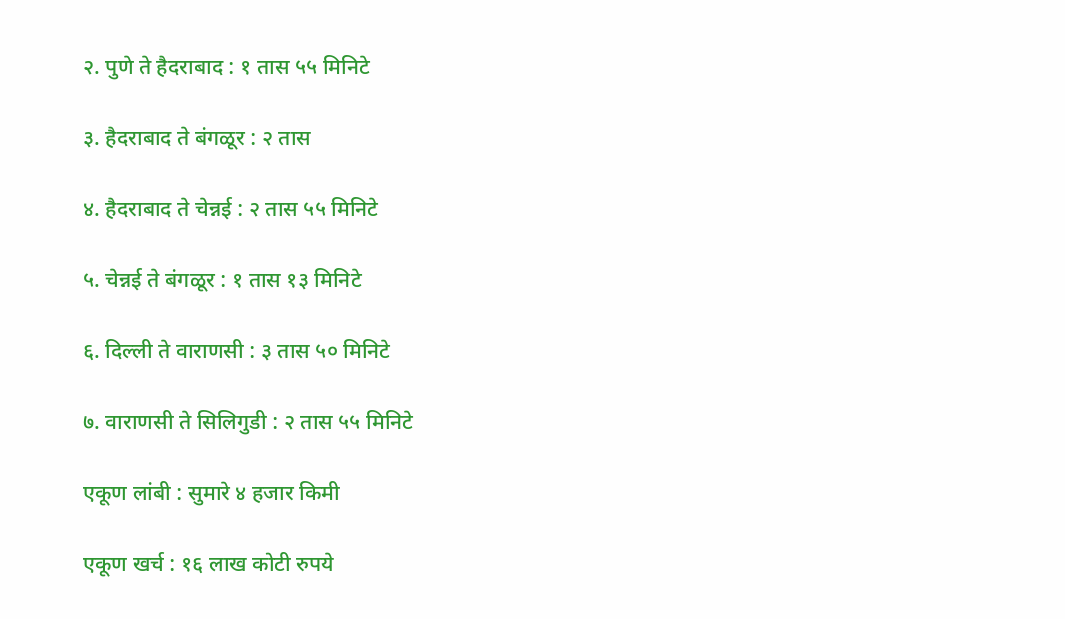२. पुणे ते हैदराबाद : १ तास ५५ मिनिटे

३. हैदराबाद ते बंगळूर : २ तास

४. हैदराबाद ते चेन्नई : २ तास ५५ मिनिटे

५. चेन्नई ते बंगळूर : १ तास १३ मिनिटे

६. दिल्ली ते वाराणसी : ३ तास ५० मिनिटे

७. वाराणसी ते सिलिगुडी : २ तास ५५ मिनिटे

एकूण लांबी : सुमारे ४ हजार किमी

एकूण खर्च : १६ लाख कोटी रुपये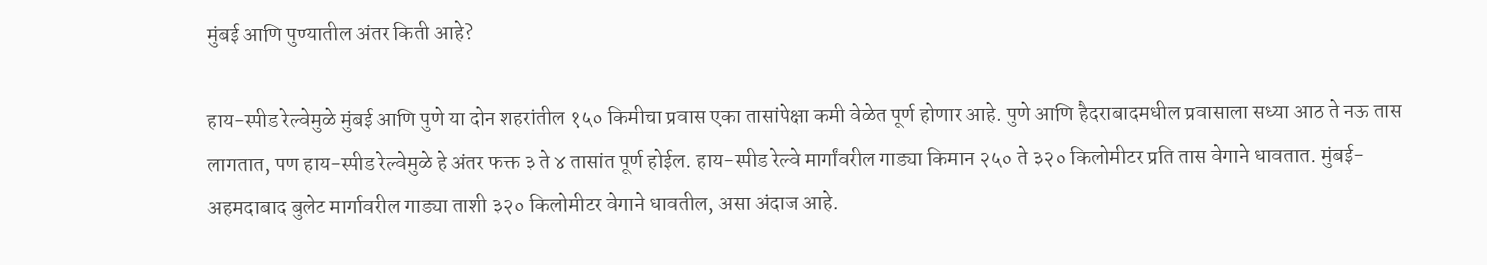मुंबई आणि पुण्यातील अंतर किती आहे?

हाय-स्पीड रेल्वेमुळे मुंबई आणि पुणे या दोन शहरांतील १५० किमीचा प्रवास एका तासांपेक्षा कमी वेळेत पूर्ण होणार आहे. पुणे आणि हैदराबादमधील प्रवासाला सध्या आठ ते नऊ तास लागतात, पण हाय-स्पीड रेल्वेमुळे हे अंतर फक्त ३ ते ४ तासांत पूर्ण होईल. हाय-स्पीड रेल्वे मार्गांवरील गाड्या किमान २५० ते ३२० किलोमीटर प्रति तास वेगाने धावतात. मुंबई-अहमदाबाद बुलेट मार्गावरील गाड्या ताशी ३२० किलोमीटर वेगाने धावतील, असा अंदाज आहे.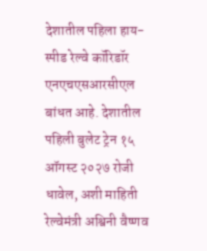देशातील पहिला हाय-स्पीड रेल्वे कॉरिडॉर एनएचएसआरसीएल बांधत आहे. देशातील पहिली बुलेट ट्रेन १५ ऑगस्ट २०२७ रोजी धावेल, अशी माहिती रेल्वेमंत्री अश्विनी वैष्णव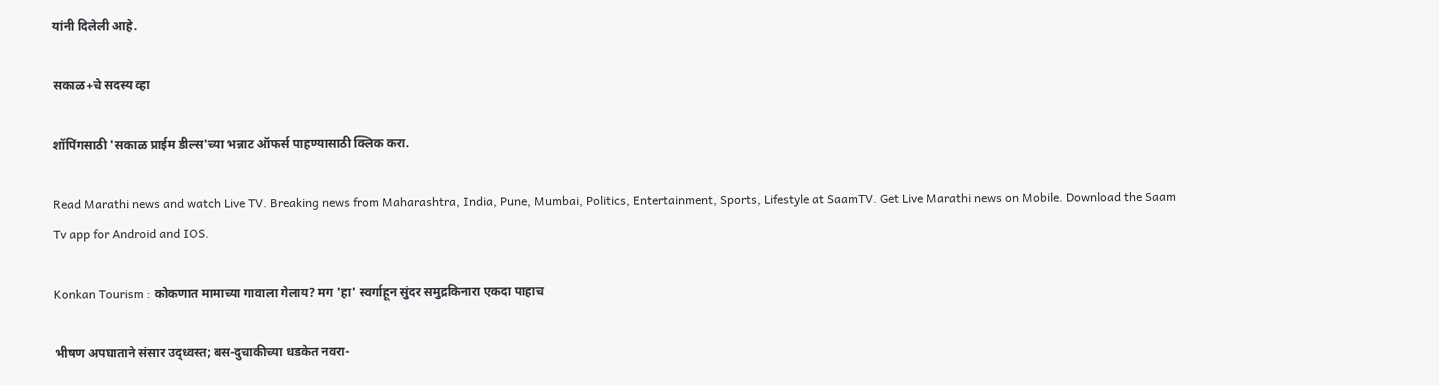यांनी दिलेली आहे.

सकाळ+चे सदस्य व्हा

शॉपिंगसाठी 'सकाळ प्राईम डील्स'च्या भन्नाट ऑफर्स पाहण्यासाठी क्लिक करा.

Read Marathi news and watch Live TV. Breaking news from Maharashtra, India, Pune, Mumbai, Politics, Entertainment, Sports, Lifestyle at SaamTV. Get Live Marathi news on Mobile. Download the Saam Tv app for Android and IOS.

Konkan Tourism : कोकणात मामाच्या गावाला गेलाय? मग 'हा' स्वर्गाहून सुंदर समुद्रकिनारा एकदा पाहाच

भीषण अपघाताने संसार उद्ध्वस्त; बस-दुचाकीच्या धडकेत नवरा-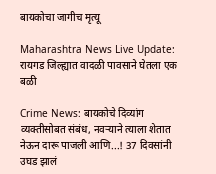बायकोचा जागीच मृत्यू

Maharashtra News Live Update: रायगड जिल्ह्यात वादळी पावसाने घेतला एक बळी

Crime News: बायकोचे दिव्यांग व्यक्तीसोबत संबंध, नवऱ्याने त्याला शेतात नेऊन दारू पाजली आणि...! 37 दिवसांनी उघड झालं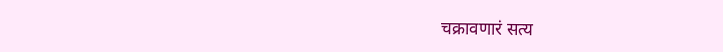चक्रावणारं सत्य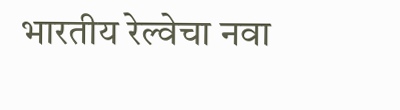भारतीय रेल्वेचा नवा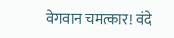वेगवान चमत्कार! वंदे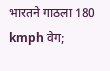भारतने गाठला 180 kmph वेग;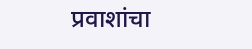प्रवाशांचा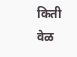किती वेळ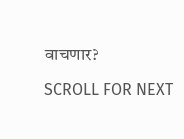वाचणार?

SCROLL FOR NEXT